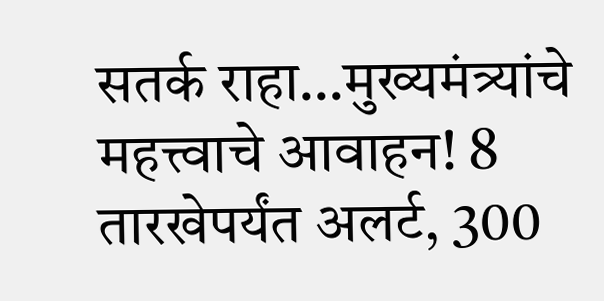सतर्क राहा…मुख्यमंत्र्यांचे महत्त्वाचे आवाहन! 8 तारखेपर्यंत अलर्ट, 300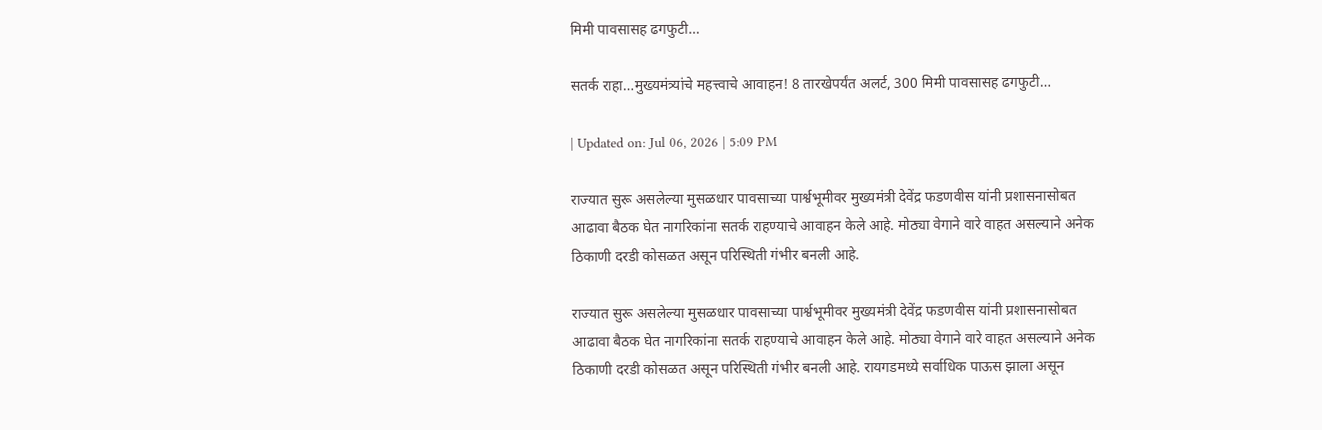मिमी पावसासह ढगफुटी…

सतर्क राहा…मुख्यमंत्र्यांचे महत्त्वाचे आवाहन! 8 तारखेपर्यंत अलर्ट, 300 मिमी पावसासह ढगफुटी…

| Updated on: Jul 06, 2026 | 5:09 PM

राज्यात सुरू असलेल्या मुसळधार पावसाच्या पार्श्वभूमीवर मुख्यमंत्री देवेंद्र फडणवीस यांनी प्रशासनासोबत आढावा बैठक घेत नागरिकांना सतर्क राहण्याचे आवाहन केले आहे. मोठ्या वेगाने वारे वाहत असल्याने अनेक ठिकाणी दरडी कोसळत असून परिस्थिती गंभीर बनली आहे.

राज्यात सुरू असलेल्या मुसळधार पावसाच्या पार्श्वभूमीवर मुख्यमंत्री देवेंद्र फडणवीस यांनी प्रशासनासोबत आढावा बैठक घेत नागरिकांना सतर्क राहण्याचे आवाहन केले आहे. मोठ्या वेगाने वारे वाहत असल्याने अनेक ठिकाणी दरडी कोसळत असून परिस्थिती गंभीर बनली आहे. रायगडमध्ये सर्वाधिक पाऊस झाला असून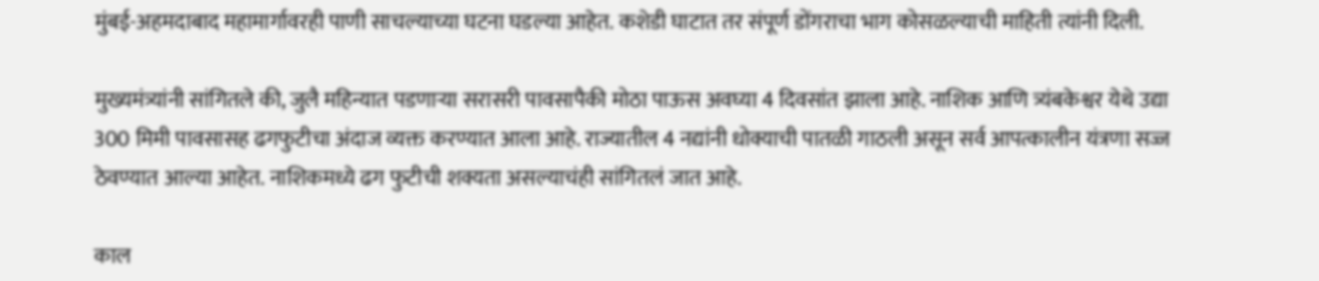मुंबई-अहमदाबाद महामार्गावरही पाणी साचल्याच्या घटना घडल्या आहेत. कशेडी घाटात तर संपूर्ण डोंगराचा भाग कोसळल्याची माहिती त्यांनी दिली.

मुख्यमंत्र्यांनी सांगितले की, जुलै महिन्यात पडणाऱ्या सरासरी पावसापैकी मोठा पाऊस अवघ्या 4 दिवसांत झाला आहे. नाशिक आणि त्र्यंबकेश्वर येथे उद्या 300 मिमी पावसासह ढगफुटीचा अंदाज व्यक्त करण्यात आला आहे. राज्यातील 4 नद्यांनी धोक्याची पातळी गाठली असून सर्व आपत्कालीन यंत्रणा सज्ज ठेवण्यात आल्या आहेत. नाशिकमध्ये ढग फुटीची शक्यता असल्याचंही सांगितलं जात आहे.

काल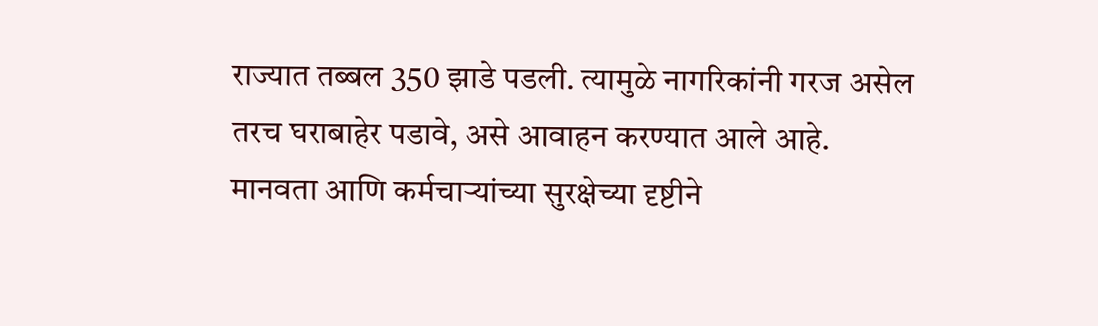राज्यात तब्बल 350 झाडे पडली. त्यामुळे नागरिकांनी गरज असेल तरच घराबाहेर पडावे, असे आवाहन करण्यात आले आहे. मानवता आणि कर्मचाऱ्यांच्या सुरक्षेच्या दृष्टीने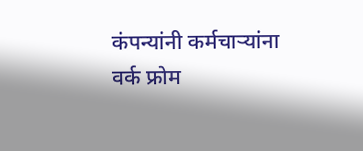कंपन्यांनी कर्मचाऱ्यांना वर्क फ्रोम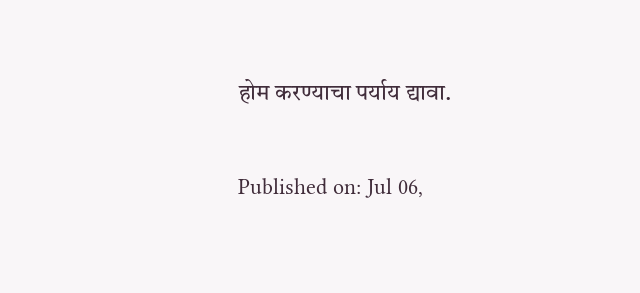होम करण्याचा पर्याय द्यावा.

Published on: Jul 06,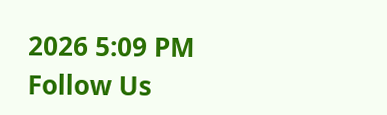2026 5:09 PM
Follow Us